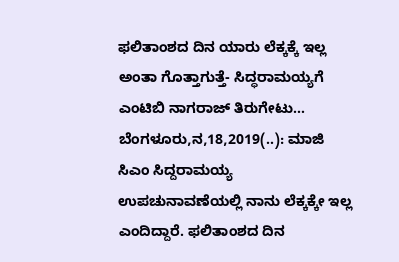ಫಲಿತಾಂಶದ ದಿನ ಯಾರು ಲೆಕ್ಕಕ್ಕೆ ಇಲ್ಲ ಅಂತಾ ಗೊತ್ತಾಗುತ್ತೆ- ಸಿದ್ಧರಾಮಯ್ಯಗೆ ಎಂಟಿಬಿ ನಾಗರಾಜ್ ತಿರುಗೇಟು… ಬೆಂಗಳೂರು,ನ,18,2019(..): ಮಾಜಿ ಸಿಎಂ ಸಿದ್ದರಾಮಯ್ಯ ಉಪಚುನಾವಣೆಯಲ್ಲಿ ನಾನು ‌ಲೆಕ್ಕಕ್ಕೇ ಇಲ್ಲ ಎಂದಿದ್ದಾರೆ. ಫಲಿತಾಂಶದ ದಿನ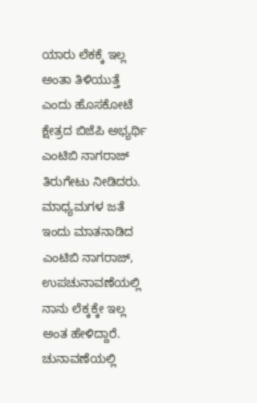ಯಾರು ಲೆಕಕ್ಕೆ ಇಲ್ಲ ಅಂತಾ ತಿಳಿಯುತ್ತೆ ಎಂದು ಹೊಸಕೋಟೆ ಕ್ಷೇತ್ರದ ಬಿಜೆಪಿ ಅಭ್ಯರ್ಥಿ ಎಂಟಿಬಿ ನಾಗರಾಜ್ ತಿರುಗೇಟು ನೀಡಿದರು. ಮಾಧ್ಯಮಗಳ ಜತೆ ಇಂದು ಮಾತನಾಡಿದ ಎಂಟಿಬಿ ನಾಗರಾಜ್, ಉಪಚುನಾವಣೆಯಲ್ಲಿ ನಾನು ‌ಲೆಕ್ಕಕ್ಕೇ ಇಲ್ಲ ಅಂತ ಹೇಳಿದ್ದಾರೆ. ಚುನಾವಣೆಯಲ್ಲಿ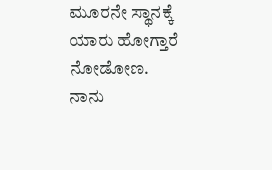ಮೂರನೇ ಸ್ಥಾನಕ್ಕೆ ಯಾರು ಹೋಗ್ತಾರೆ‌ ನೋಡೋಣ. ನಾನು‌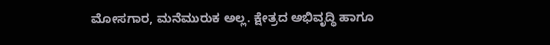ಮೋಸಗಾರ, ಮನೆಮುರುಕ ಅಲ್ಲ. ಕ್ಷೇತ್ರದ ಅಭಿವೃದ್ಧಿ ಹಾಗೂ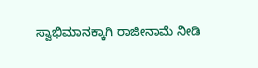ಸ್ವಾಭಿಮಾನಕ್ಕಾಗಿ ರಾಜೀನಾಮೆ ನೀಡಿ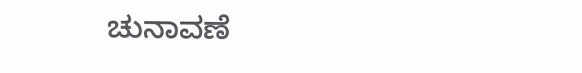ಚುನಾವಣೆ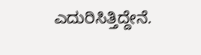ಎದುರಿಸಿತ್ತಿದ್ದೇನೆ.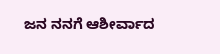ಜನ ನನಗೆ ಆಶೀರ್ವಾದ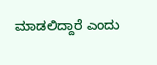ಮಾಡಲಿದ್ದಾರೆ ಎಂದು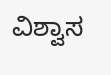ವಿಶ್ವಾಸ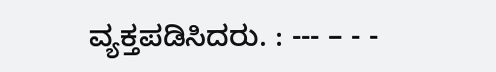ವ್ಯಕ್ತಪಡಿಸಿದರು. : --- – - -